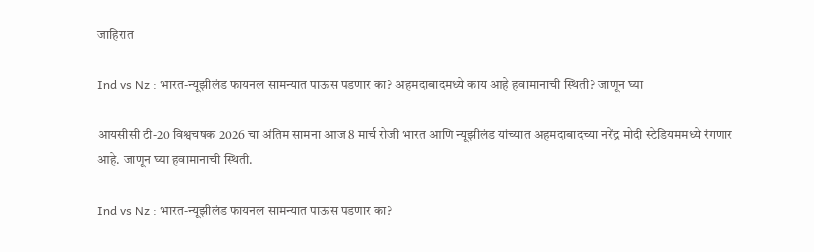जाहिरात

Ind vs Nz : भारत-न्यूझीलंड फायनल सामन्यात पाऊस पडणार का? अहमदाबादमध्ये काय आहे हवामानाची स्थिती? जाणून घ्या

आयसीसी टी-20 विश्वचषक 2026 चा अंतिम सामना आज 8 मार्च रोजी भारत आणि न्यूझीलंड यांच्यात अहमदाबादच्या नरेंद्र मोदी स्टेडियममध्ये रंगणार आहे. जाणून घ्या हवामानाची स्थिती.

Ind vs Nz : भारत-न्यूझीलंड फायनल सामन्यात पाऊस पडणार का?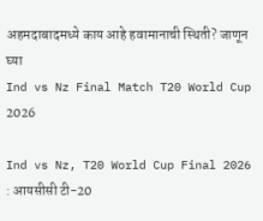अहमदाबादमध्ये काय आहे हवामानाची स्थिती? जाणून घ्या
Ind vs Nz Final Match T20 World Cup 2026

Ind vs Nz, T20 World Cup Final 2026 : आयसीसी टी-20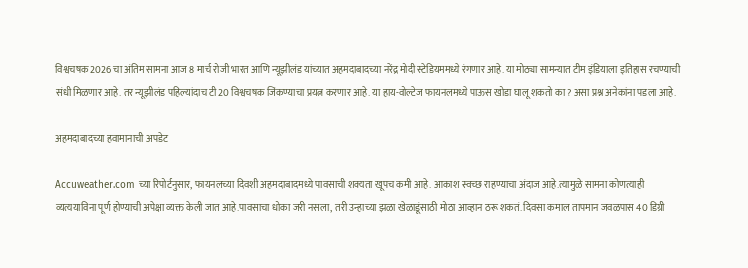विश्वचषक 2026 चा अंतिम सामना आज 8 मार्च रोजी भारत आणि न्यूझीलंड यांच्यात अहमदाबादच्या नरेंद्र मोदी स्टेडियममध्ये रंगणार आहे. या मोठ्या सामन्यात टीम इंडियाला इतिहास रचण्याची संधी मिळणार आहे. तर न्यूझीलंड पहिल्यांदाच टी20 विश्वचषक जिंकण्याचा प्रयत्न करणार आहे. या हाय-वोल्टेज फायनलमध्ये पाऊस खोडा घालू शकतो का? असा प्रश्न अनेकांना पडला आहे.

अहमदाबादच्या हवामानाची अपडेट

Accuweather.com च्या रिपोर्टनुसार, फायनलच्या दिवशी अहमदाबादमध्ये पावसाची शक्यता खूपच कमी आहे. आकाश स्वच्छ राहण्याचा अंदाज आहे.त्यामुळे सामना कोणत्याही व्यत्ययाविना पूर्ण होण्याची अपेक्षा व्यक्त केली जात आहे.पावसाचा धोका जरी नसला, तरी उन्हाच्या झळा खेळाडूंसाठी मोठा आव्हान ठरू शकतं. दिवसा कमाल तापमान जवळपास 40 डिग्री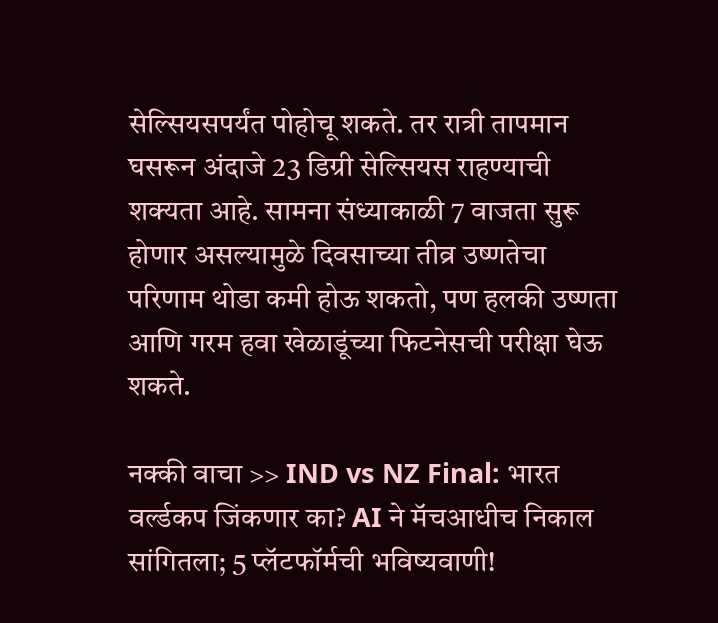सेल्सियसपर्यंत पोहोचू शकते. तर रात्री तापमान घसरून अंदाजे 23 डिग्री सेल्सियस राहण्याची शक्यता आहे. सामना संध्याकाळी 7 वाजता सुरू होणार असल्यामुळे दिवसाच्या तीव्र उष्णतेचा परिणाम थोडा कमी होऊ शकतो, पण हलकी उष्णता आणि गरम हवा खेळाडूंच्या फिटनेसची परीक्षा घेऊ शकते.

नक्की वाचा >> IND vs NZ Final: भारत वर्ल्डकप जिंकणार का? AI ने मॅचआधीच निकाल सांगितला; 5 प्लॅटफॉर्मची भविष्यवाणी!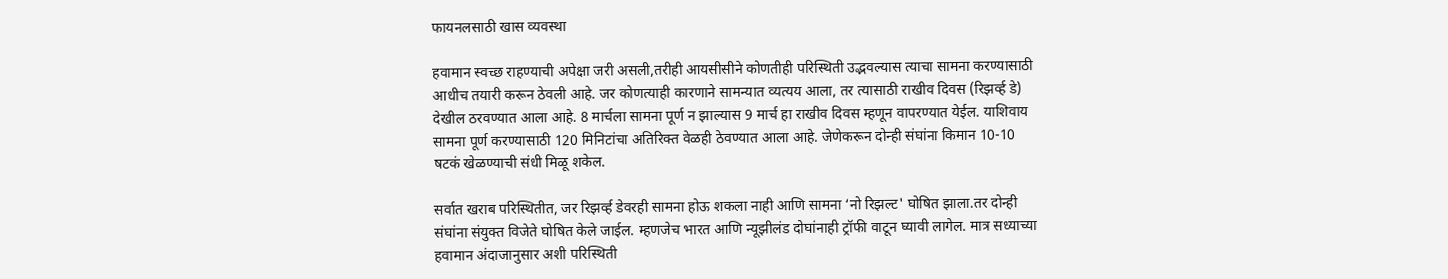फायनलसाठी खास व्यवस्था

हवामान स्वच्छ राहण्याची अपेक्षा जरी असली,तरीही आयसीसीने कोणतीही परिस्थिती उद्भवल्यास त्याचा सामना करण्यासाठी आधीच तयारी करून ठेवली आहे. जर कोणत्याही कारणाने सामन्यात व्यत्यय आला, तर त्यासाठी राखीव दिवस (रिझर्व्ह डे) देखील ठरवण्यात आला आहे. 8 मार्चला सामना पूर्ण न झाल्यास 9 मार्च हा राखीव दिवस म्हणून वापरण्यात येईल. याशिवाय सामना पूर्ण करण्यासाठी 120 मिनिटांचा अतिरिक्त वेळही ठेवण्यात आला आहे. जेणेकरून दोन्ही संघांना किमान 10-10 षटकं खेळण्याची संधी मिळू शकेल.

सर्वात खराब परिस्थितीत, जर रिझर्व्ह डेवरही सामना होऊ शकला नाही आणि सामना ‘नो रिझल्ट' घोषित झाला.तर दोन्ही संघांना संयुक्त विजेते घोषित केले जाईल. म्हणजेच भारत आणि न्यूझीलंड दोघांनाही ट्रॉफी वाटून घ्यावी लागेल. मात्र सध्याच्या हवामान अंदाजानुसार अशी परिस्थिती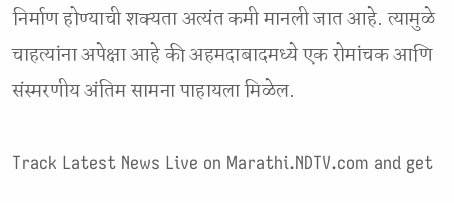निर्माण होण्याची शक्यता अत्यंत कमी मानली जात आहे. त्यामुळे चाहत्यांना अपेक्षा आहे की अहमदाबादमध्ये एक रोमांचक आणि संस्मरणीय अंतिम सामना पाहायला मिळेल.

Track Latest News Live on Marathi.NDTV.com and get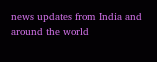news updates from India and around the world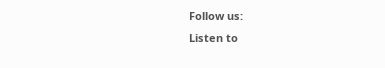Follow us:
Listen to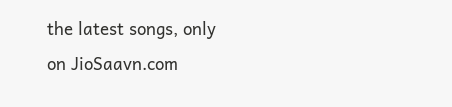the latest songs, only on JioSaavn.com